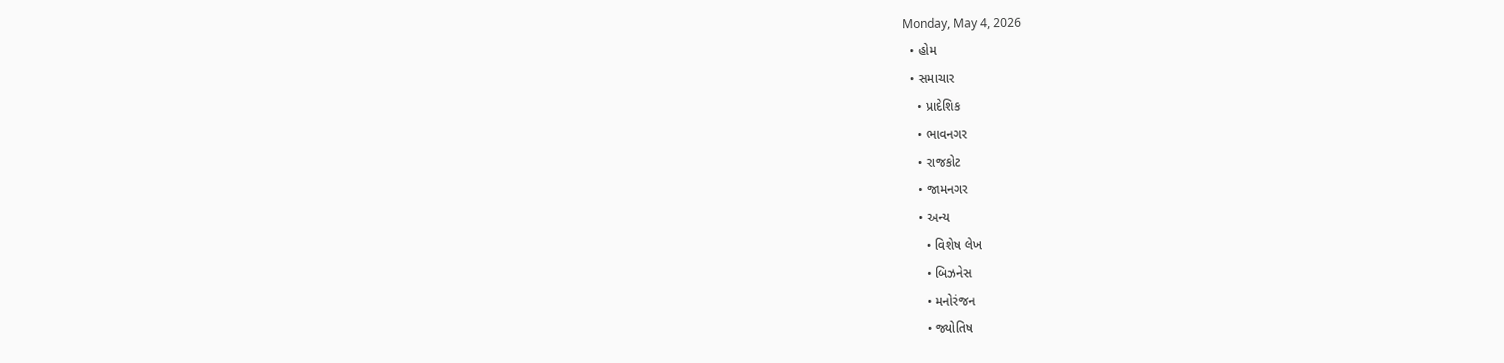Monday, May 4, 2026
  • હોમ
  • સમાચાર
    • પ્રાદેશિક
    • ભાવનગર
    • રાજકોટ
    • જામનગર
    • અન્ય
      • વિશેષ લેખ
      • બિઝનેસ
      • મનોરંજન
      • જ્યોતિષ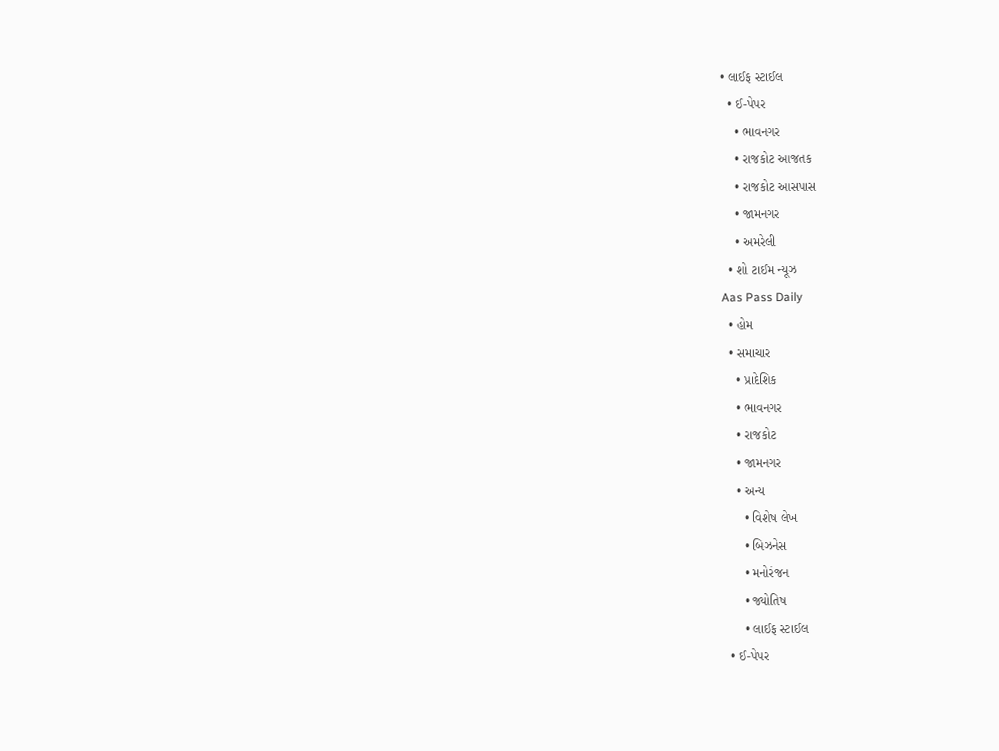• લાઈફ સ્ટાઈલ
  • ઈ-પેપર
    • ભાવનગર
    • રાજકોટ આજતક
    • રાજકોટ આસપાસ
    • જામનગર
    • અમરેલી
  • શો ટાઈમ ન્યૂઝ
Aas Pass Daily
  • હોમ
  • સમાચાર
    • પ્રાદેશિક
    • ભાવનગર
    • રાજકોટ
    • જામનગર
    • અન્ય
      • વિશેષ લેખ
      • બિઝનેસ
      • મનોરંજન
      • જ્યોતિષ
      • લાઈફ સ્ટાઈલ
  • ઈ-પેપર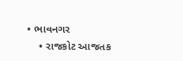• ભાવનગર
    • રાજકોટ આજતક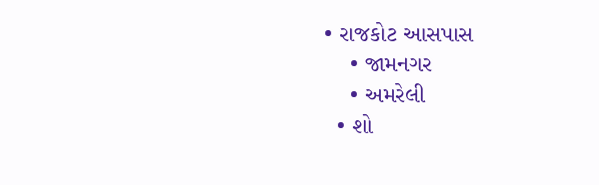• રાજકોટ આસપાસ
    • જામનગર
    • અમરેલી
  • શો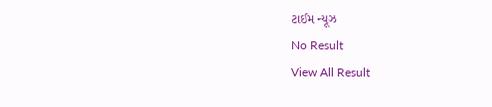ટાઈમ ન્યૂઝ
No Result
View All Result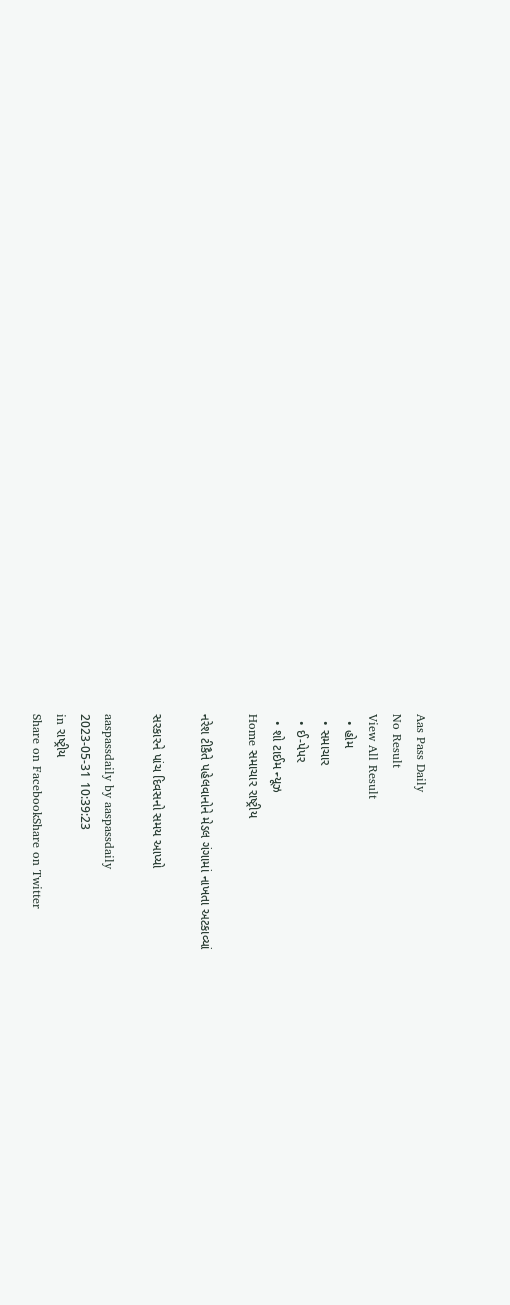Aas Pass Daily
No Result
View All Result
  • હોમ
  • સમાચાર
  • ઈ-પેપર
  • શો ટાઈમ ન્યૂઝ
Home સમાચાર રાષ્ટ્રીય

નરેશ ટીકૈતે પહેલવાનોને મેડલ ગંગામાં નાખતા અટકાવ્યાં

સરકારને પાંચ દિવસનો સમય આપ્યો

aaspassdaily by aaspassdaily
2023-05-31 10:39:23
in રાષ્ટ્રીય
Share on FacebookShare on Twitter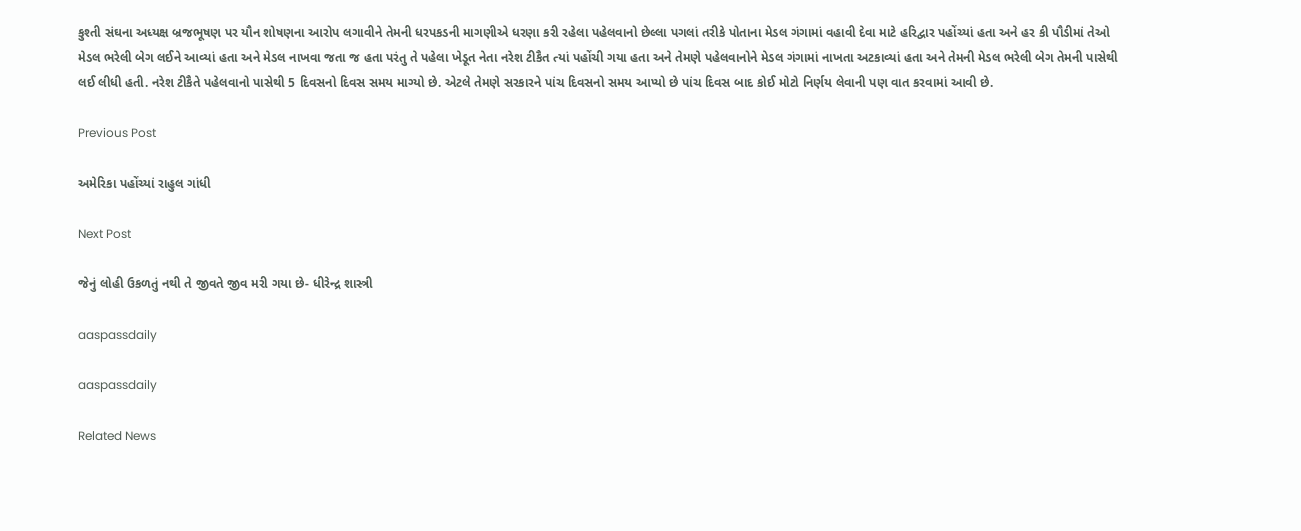કુશ્તી સંઘના અધ્યક્ષ બ્રજભૂષણ પર યૌન શોષણના આરોપ લગાવીને તેમની ધરપકડની માગણીએ ધરણા કરી રહેલા પહેલવાનો છેલ્લા પગલાં તરીકે પોતાના મેડલ ગંગામાં વહાવી દેવા માટે હરિદ્વાર પહોંચ્યાં હતા અને હર કી પૌડીમાં તેઓ મેડલ ભરેલી બેગ લઈને આવ્યાં હતા અને મેડલ નાખવા જતા જ હતા પરંતુ તે પહેલા ખેડૂત નેતા નરેશ ટીકૈત ત્યાં પહોંચી ગયા હતા અને તેમણે પહેલવાનોને મેડલ ગંગામાં નાખતા અટકાવ્યાં હતા અને તેમની મેડલ ભરેલી બેગ તેમની પાસેથી લઈ લીધી હતી. નરેશ ટીકૈતે પહેલવાનો પાસેથી 5 દિવસનો દિવસ સમય માગ્યો છે. એટલે તેમણે સરકારને પાંચ દિવસનો સમય આપ્યો છે પાંચ દિવસ બાદ કોઈ મોટો નિર્ણય લેવાની પણ વાત કરવામાં આવી છે.

Previous Post

અમેરિકા પહોંચ્યાં રાહુલ ગાંધી

Next Post

જેનું લોહી ઉકળતું નથી તે જીવતે જીવ મરી ગયા છે- ધીરેન્દ્ર શાસ્ત્રી

aaspassdaily

aaspassdaily

Related News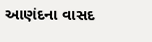આણંદના વાસદ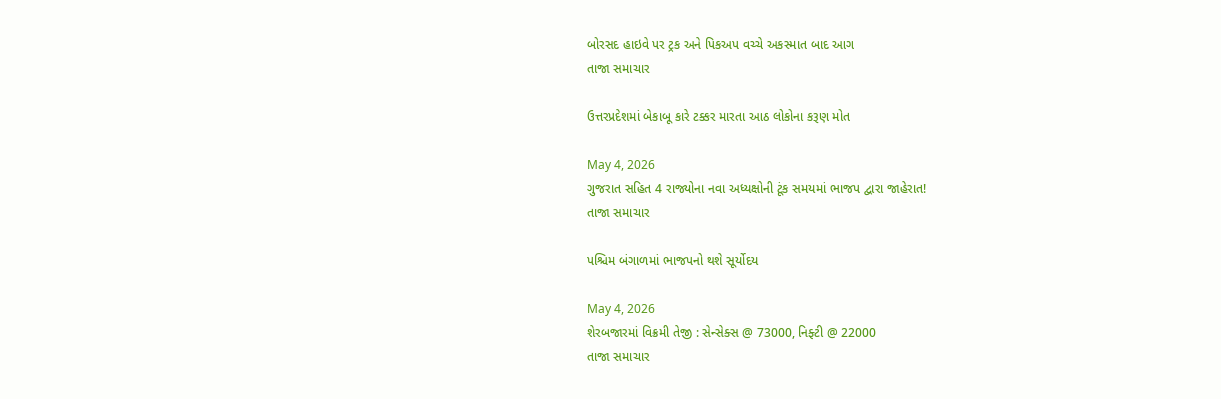બોરસદ હાઇવે પર ટ્રક અને પિકઅપ વચ્ચે અકસ્માત બાદ આગ
તાજા સમાચાર

ઉત્તરપ્રદેશમાં બેકાબૂ કારે ટક્કર મારતા આઠ લોકોના કરૂણ મોત

May 4, 2026
ગુજરાત સહિત 4 રાજ્યોના નવા અધ્યક્ષોની ટૂંક સમયમાં ભાજપ દ્વારા જાહેરાત!
તાજા સમાચાર

પશ્ચિમ બંગાળમાં ભાજપનો થશે સૂર્યોદય

May 4, 2026
શેરબજારમાં વિક્રમી તેજી : સેન્સેક્સ @ 73000, નિફ્ટી @ 22000
તાજા સમાચાર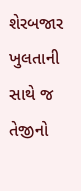શેરબજાર ખુલતાની સાથે જ તેજીનો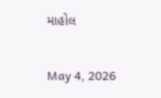માહોલ

May 4, 2026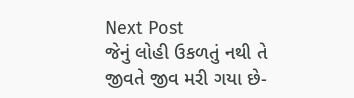Next Post
જેનું લોહી ઉકળતું નથી તે જીવતે જીવ મરી ગયા છે-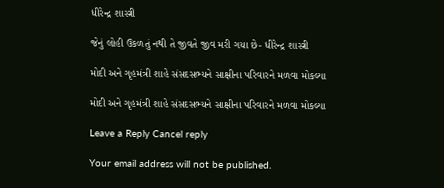ધીરેન્દ્ર શાસ્ત્રી

જેનું લોહી ઉકળતું નથી તે જીવતે જીવ મરી ગયા છે- ધીરેન્દ્ર શાસ્ત્રી

મોદી અને ગૃહમંત્રી શાહે સંસદસભ્યને સાક્ષીના પરિવારને મળવા મોકલ્યા

મોદી અને ગૃહમંત્રી શાહે સંસદસભ્યને સાક્ષીના પરિવારને મળવા મોકલ્યા

Leave a Reply Cancel reply

Your email address will not be published.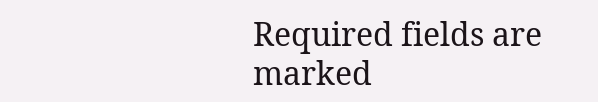Required fields are marked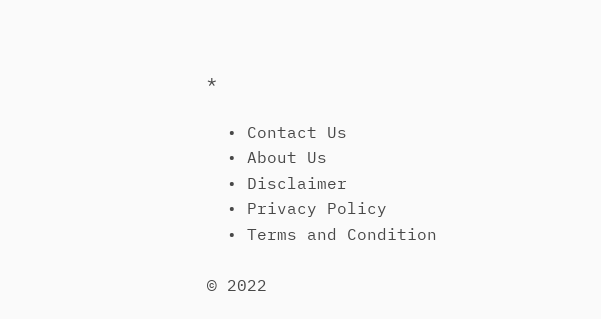*

  • Contact Us
  • About Us
  • Disclaimer
  • Privacy Policy
  • Terms and Condition

© 2022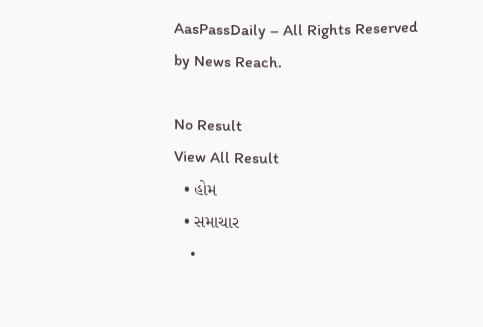AasPassDaily – All Rights Reserved by News Reach.

No Result
View All Result
  • હોમ
  • સમાચાર
    •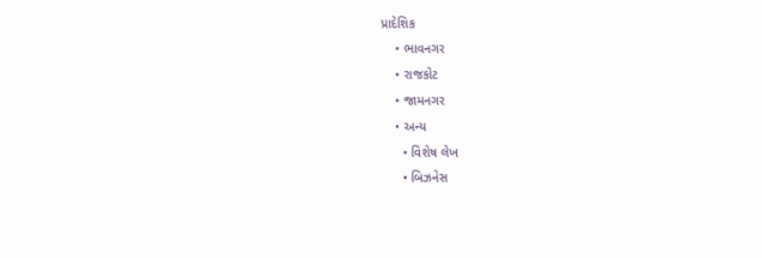પ્રાદેશિક
    • ભાવનગર
    • રાજકોટ
    • જામનગર
    • અન્ય
      • વિશેષ લેખ
      • બિઝનેસ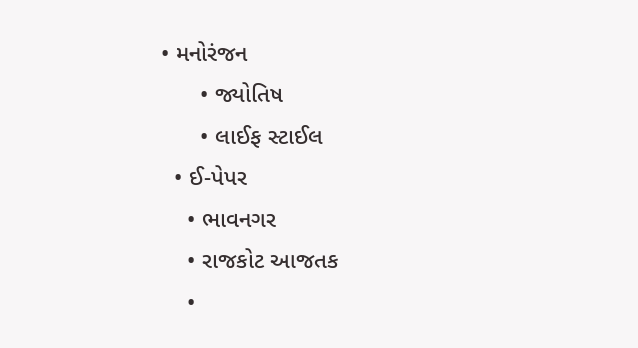• મનોરંજન
      • જ્યોતિષ
      • લાઈફ સ્ટાઈલ
  • ઈ-પેપર
    • ભાવનગર
    • રાજકોટ આજતક
    •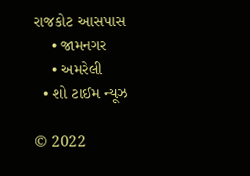રાજકોટ આસપાસ
    • જામનગર
    • અમરેલી
  • શો ટાઈમ ન્યૂઝ

© 2022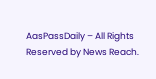AasPassDaily – All Rights Reserved by News Reach.